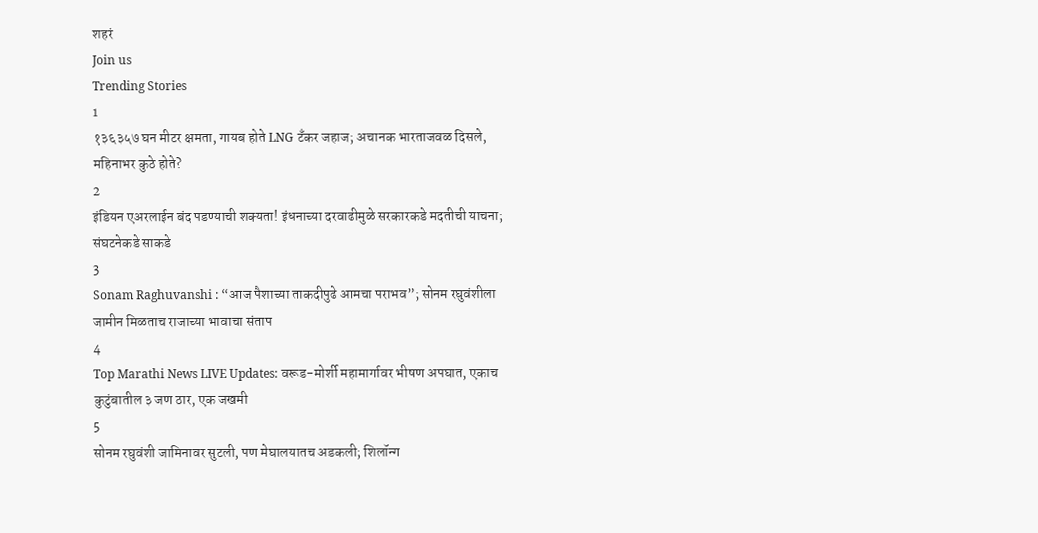शहरं
Join us
Trending Stories
1
१३६३५७ घन मीटर क्षमता, गायब होते LNG टँकर जहाज; अचानक भारताजवळ दिसले, महिनाभर कुठे होते?
2
इंडियन एअरलाईन बंद पडण्याची शक्यता! इंधनाच्या दरवाढीमुळे सरकारकडे मदतीची याचना; संघटनेकडे साकडे
3
Sonam Raghuvanshi : “आज पैशाच्या ताकदीपुढे आमचा पराभव”; सोनम रघुवंशीला जामीन मिळताच राजाच्या भावाचा संताप
4
Top Marathi News LIVE Updates: वरूड-मोर्शी महामार्गावर भीषण अपघात, एकाच कुटुंबातील ३ जण ठार, एक जखमी
5
सोनम रघुवंशी जामिनावर सुटली, पण मेघालयातच अडकली; शिलॉन्ग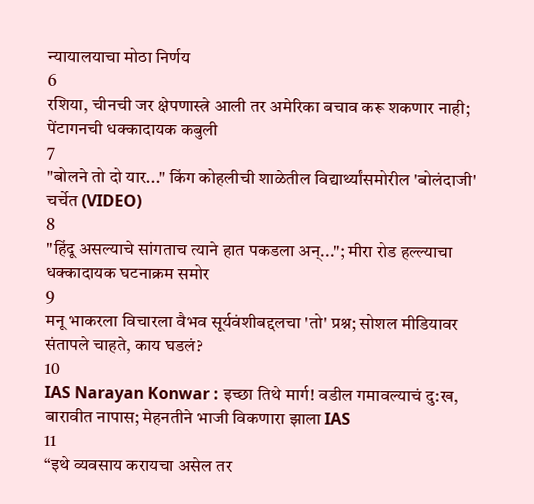न्यायालयाचा मोठा निर्णय
6
रशिया, चीनची जर क्षेपणास्त्रे आली तर अमेरिका बचाव करू शकणार नाही; पेंटागनची धक्कादायक कबुली
7
"बोलने तो दो यार..." किंग कोहलीची शाळेतील विद्यार्थ्यांसमोरील 'बोलंदाजी' चर्चेत (VIDEO)
8
"हिंदू असल्याचे सांगताच त्याने हात पकडला अन्..."; मीरा रोड हल्ल्याचा धक्कादायक घटनाक्रम समोर
9
मनू भाकरला विचारला वैभव सूर्यवंशीबद्दलचा 'तो' प्रश्न; सोशल मीडियावर संतापले चाहते, काय घडलं?
10
IAS Narayan Konwar : इच्छा तिथे मार्ग! वडील गमावल्याचं दु:ख, बारावीत नापास; मेहनतीने भाजी विकणारा झाला IAS
11
“इथे व्यवसाय करायचा असेल तर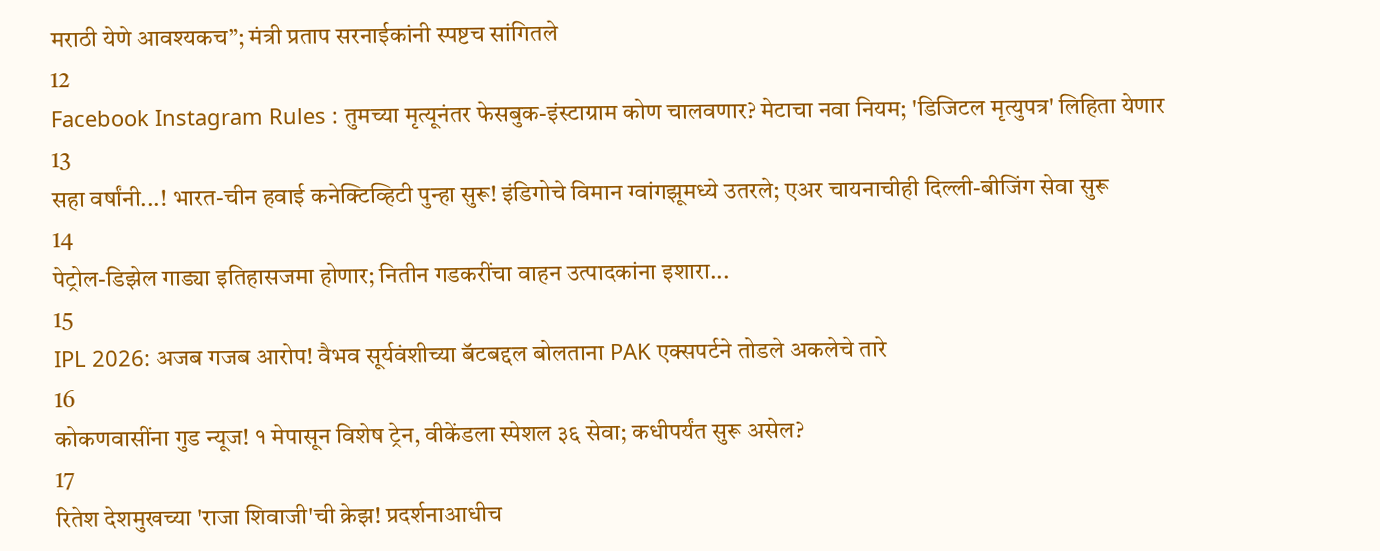मराठी येणे आवश्यकच”; मंत्री प्रताप सरनाईकांनी स्पष्टच सांगितले
12
Facebook Instagram Rules : तुमच्या मृत्यूनंतर फेसबुक-इंस्टाग्राम कोण चालवणार? मेटाचा नवा नियम; 'डिजिटल मृत्युपत्र' लिहिता येणार
13
सहा वर्षांनी...! भारत-चीन हवाई कनेक्टिव्हिटी पुन्हा सुरू! इंडिगोचे विमान ग्वांगझूमध्ये उतरले; एअर चायनाचीही दिल्ली-बीजिंग सेवा सुरू
14
पेट्रोल-डिझेल गाड्या इतिहासजमा होणार; नितीन गडकरींचा वाहन उत्पादकांना इशारा...
15
IPL 2026: अजब गजब आरोप! वैभव सूर्यवंशीच्या बॅटबद्दल बोलताना PAK एक्सपर्टने तोडले अकलेचे तारे
16
कोकणवासींना गुड न्यूज! १ मेपासून विशेष ट्रेन, वीकेंडला स्पेशल ३६ सेवा; कधीपर्यंत सुरू असेल?
17
रितेश देशमुखच्या 'राजा शिवाजी'ची क्रेझ! प्रदर्शनाआधीच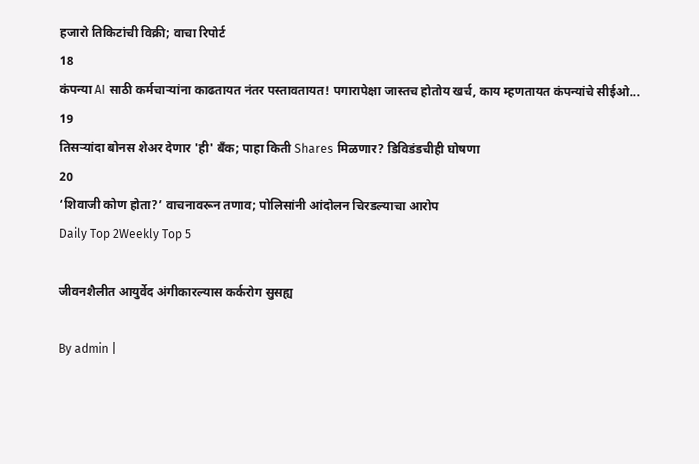हजारो तिकिटांची विक्री; वाचा रिपोर्ट
18
कंपन्या AI साठी कर्मचाऱ्यांना काढतायत नंतर पस्तावतायत! पगारापेक्षा जास्तच होतोय खर्च, काय म्हणतायत कंपन्यांचे सीईओ...
19
तिसऱ्यांदा बोनस शेअर देणार 'ही' बँक; पाहा किती Shares मिळणार? डिविडंडचीही घोषणा
20
‘शिवाजी कोण होता?’ वाचनावरून तणाव; पोलिसांनी आंदोलन चिरडल्याचा आरोप
Daily Top 2Weekly Top 5

जीवनशैलीत आयुर्वेद अंगीकारल्यास कर्करोग सुसह्य

By admin |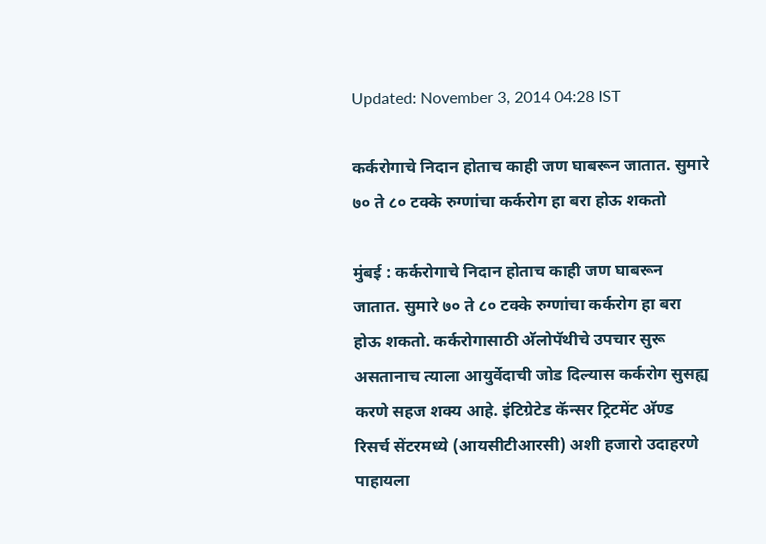Updated: November 3, 2014 04:28 IST

कर्करोगाचे निदान होताच काही जण घाबरून जातात. सुमारे ७० ते ८० टक्के रुग्णांचा कर्करोग हा बरा होऊ शकतो

मुंबई : कर्करोगाचे निदान होताच काही जण घाबरून जातात. सुमारे ७० ते ८० टक्के रुग्णांचा कर्करोग हा बरा होऊ शकतो. कर्करोगासाठी अ‍ॅलोपॅथीचे उपचार सुरू असतानाच त्याला आयुर्वेदाची जोड दिल्यास कर्करोग सुसह्य करणे सहज शक्य आहे. इंटिग्रेटेड कॅन्सर ट्रिटमेंट अ‍ॅण्ड रिसर्च सेंटरमध्ये (आयसीटीआरसी) अशी हजारो उदाहरणे पाहायला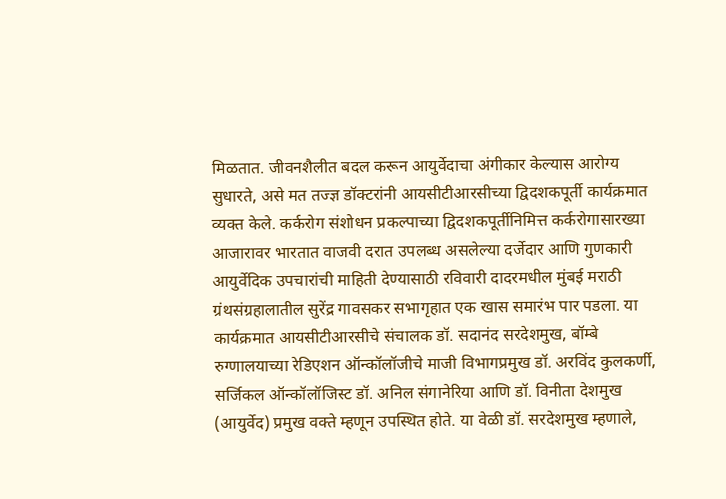मिळतात. जीवनशैलीत बदल करून आयुर्वेदाचा अंगीकार केल्यास आरोग्य सुधारते, असे मत तज्ज्ञ डॉक्टरांनी आयसीटीआरसीच्या द्विदशकपूर्ती कार्यक्रमात व्यक्त केले. कर्करोग संशोधन प्रकल्पाच्या द्विदशकपूर्तीनिमित्त कर्करोगासारख्या आजारावर भारतात वाजवी दरात उपलब्ध असलेल्या दर्जेदार आणि गुणकारी आयुर्वेदिक उपचारांची माहिती देण्यासाठी रविवारी दादरमधील मुंबई मराठी ग्रंथसंग्रहालातील सुरेंद्र गावसकर सभागृहात एक खास समारंभ पार पडला. या कार्यक्रमात आयसीटीआरसीचे संचालक डॉ. सदानंद सरदेशमुख, बॉम्बे रुग्णालयाच्या रेडिएशन ऑन्कॉलॉजीचे माजी विभागप्रमुख डॉ. अरविंद कुलकर्णी, सर्जिकल ऑन्कॉलॉजिस्ट डॉ. अनिल संगानेरिया आणि डॉ. विनीता देशमुख (आयुर्वेद) प्रमुख वक्ते म्हणून उपस्थित होते. या वेळी डॉ. सरदेशमुख म्हणाले,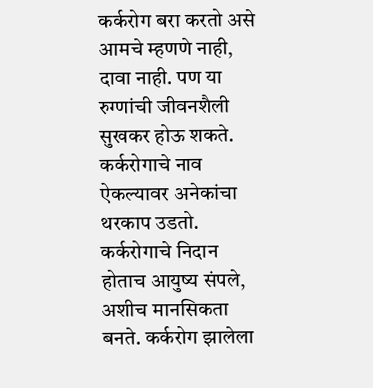कर्करोग बरा करतो असे आमचे म्हणणे नाही, दावा नाही. पण या रुग्णांची जीवनशैली सुखकर होऊ शकते. कर्करोगाचे नाव ऐकल्यावर अनेकांचा थरकाप उडतो. कर्करोगाचे निदान होताच आयुष्य संपले, अशीच मानसिकता बनते. कर्करोग झालेला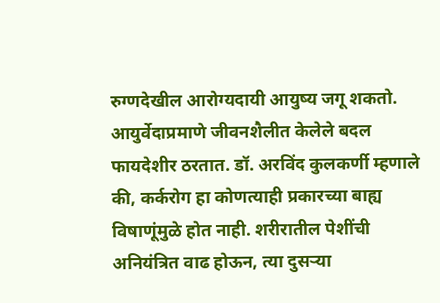रुग्णदेखील आरोग्यदायी आयुष्य जगू शकतो. आयुर्वेदाप्रमाणे जीवनशैलीत केलेले बदल फायदेशीर ठरतात. डॉ. अरविंद कुलकर्णी म्हणाले की, कर्करोग हा कोणत्याही प्रकारच्या बाह्य विषाणूंमुळे होत नाही. शरीरातील पेशींची अनियंत्रित वाढ होऊन, त्या दुसऱ्या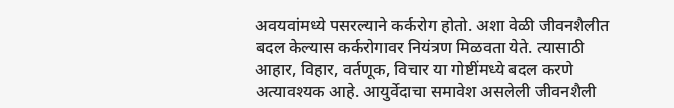अवयवांमध्ये पसरल्याने कर्करोग होतो. अशा वेळी जीवनशैलीत बदल केल्यास कर्करोगावर नियंत्रण मिळवता येते. त्यासाठी आहार, विहार, वर्तणूक, विचार या गोष्टींमध्ये बदल करणे अत्यावश्यक आहे. आयुर्वेदाचा समावेश असलेली जीवनशैली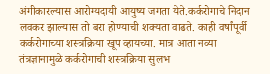अंगीकारल्यास आरोग्यदायी आयुष्य जगता येते.कर्करोगाचे निदान लवकर झाल्यास तो बरा होण्याची शक्यता वाढते. काही वर्षांपूर्वी कर्करोगाच्या शस्त्रक्रिया खूप व्हायच्या. मात्र आता नव्या तंत्रज्ञानामुळे कर्करोगाची शस्त्रक्रिया सुलभ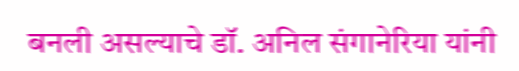बनली असल्याचे डॉ. अनिल संगानेरिया यांनी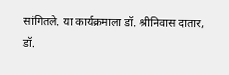सांगितले. या कार्यक्रमाला डॉ. श्रीनिवास दातार, डॉ.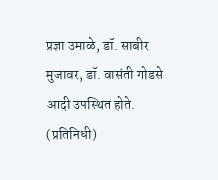प्रज्ञा उमाळे, डॉ. साबीर मुजावर, डॉ. वासंती गोडसे आदी उपस्थित होते. (प्रतिनिधी)